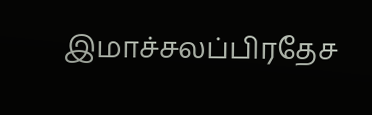இமாச்சலப்பிரதேச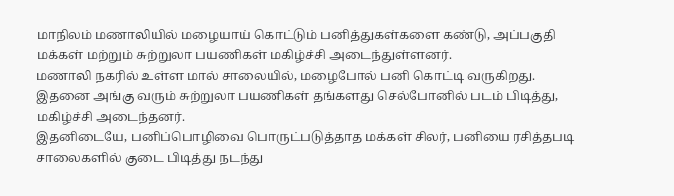மாநிலம் மணாலியில் மழையாய் கொட்டும் பனித்துகள்களை கண்டு, அப்பகுதி மக்கள் மற்றும் சுற்றுலா பயணிகள் மகிழ்ச்சி அடைந்துள்ளனர்.
மணாலி நகரில் உள்ள மால் சாலையில், மழைபோல் பனி கொட்டி வருகிறது. இதனை அங்கு வரும் சுற்றுலா பயணிகள் தங்களது செல்போனில் படம் பிடித்து, மகிழ்ச்சி அடைந்தனர்.
இதனிடையே, பனிப்பொழிவை பொருட்படுத்தாத மக்கள் சிலர், பனியை ரசித்தபடி சாலைகளில் குடை பிடித்து நடந்து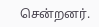சென்றனர்.